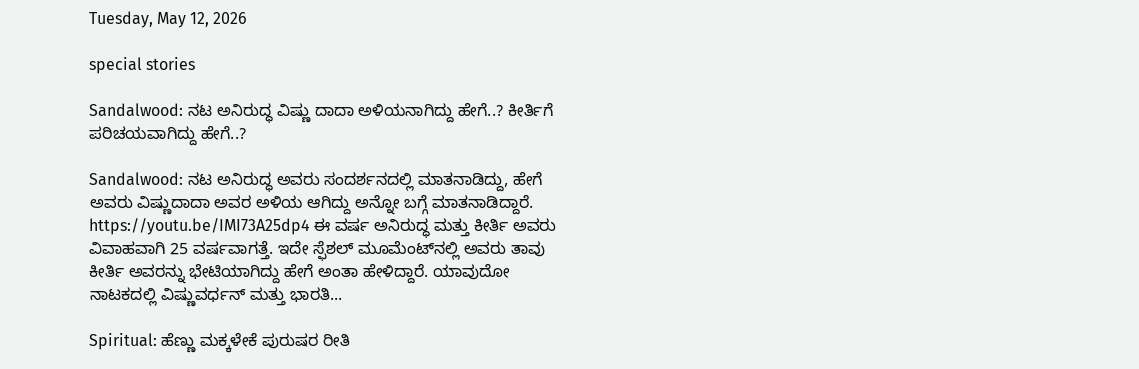Tuesday, May 12, 2026

special stories

Sandalwood: ನಟ ಅನಿರುದ್ಧ ವಿಷ್ಣು ದಾದಾ ಅಳಿಯನಾಗಿದ್ದು ಹೇಗೆ..? ಕೀರ್ತಿಗೆ ಪರಿಚಯವಾಗಿದ್ದು ಹೇಗೆ..?

Sandalwood: ನಟ ಅನಿರುದ್ಧ ಅವರು ಸಂದರ್ಶನದಲ್ಲಿ ಮಾತನಾಡಿದ್ದು, ಹೇಗೆ ಅವರು ವಿಷ್ಣುದಾದಾ ಅವರ ಅಳಿಯ ಆಗಿದ್ದು ಅನ್ನೋ ಬಗ್ಗೆ ಮಾತನಾಡಿದ್ದಾರೆ. https://youtu.be/IMI73A25dp4 ಈ ವರ್ಷ ಅನಿರುದ್ಧ ಮತ್ತು ಕೀರ್ತಿ ಅವರು ವಿವಾಹವಾಗಿ 25 ವರ್ಷವಾಗತ್ತೆ. ಇದೇ ಸ್ಫೆಶಲ್ ಮೂಮೆಂಟ್‌ನಲ್ಲಿ ಅವರು ತಾವು ಕೀರ್ತಿ ಅವರನ್ನು ಭೇಟಿಯಾಗಿದ್ದು ಹೇಗೆ ಅಂತಾ ಹೇಳಿದ್ದಾರೆ. ಯಾವುದೋ ನಾಟಕದಲ್ಲಿ ವಿಷ್ಣುವರ್ಧನ್ ಮತ್ತು ಭಾರತಿ...

Spiritual: ಹೆಣ್ಣು ಮಕ್ಕಳೇಕೆ ಪುರುಷರ ರೀತಿ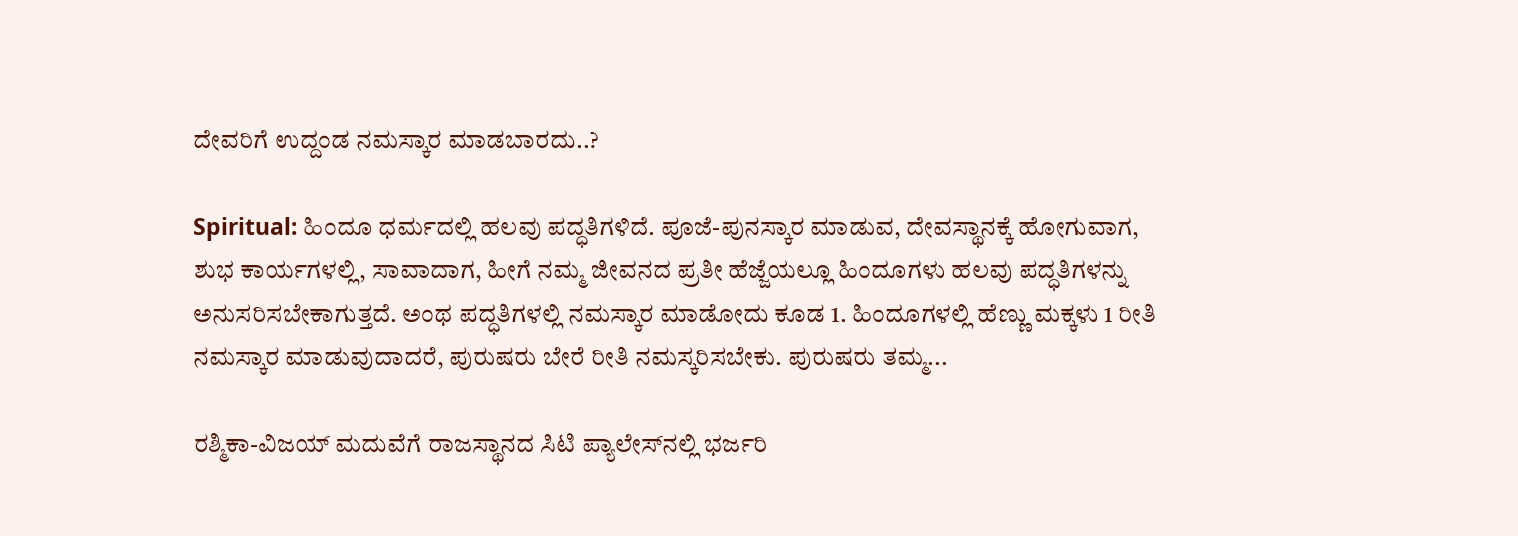ದೇವರಿಗೆ ಉದ್ದಂಡ ನಮಸ್ಕಾರ ಮಾಡಬಾರದು..?

Spiritual: ಹಿಂದೂ ಧರ್ಮದಲ್ಲಿ ಹಲವು ಪದ್ಧತಿಗಳಿದೆ. ಪೂಜೆ-ಪುನಸ್ಕಾರ ಮಾಡುವ, ದೇವಸ್ಥಾನಕ್ಕೆ ಹೋಗುವಾಗ, ಶುಭ ಕಾರ್ಯಗಳಲ್ಲಿ, ಸಾವಾದಾಗ, ಹೀಗೆ ನಮ್ಮ ಜೀವನದ ಪ್ರತೀ ಹೆಜ್ಜೆಯಲ್ಲೂ ಹಿಂದೂಗಳು ಹಲವು ಪದ್ಧತಿಗಳನ್ನು ಅನುಸರಿಸಬೇಕಾಗುತ್ತದೆ. ಅಂಥ ಪದ್ಧತಿಗಳಲ್ಲಿ ನಮಸ್ಕಾರ ಮಾಡೋದು ಕೂಡ 1. ಹಿಂದೂಗಳಲ್ಲಿ ಹೆಣ್ಣು ಮಕ್ಕಳು 1 ರೀತಿ ನಮಸ್ಕಾರ ಮಾಡುವುದಾದರೆ, ಪುರುಷರು ಬೇರೆ ರೀತಿ ನಮಸ್ಕರಿಸಬೇಕು. ಪುರುಷರು ತಮ್ಮ...

ರಶ್ಮಿಕಾ-ವಿಜಯ್ ಮದುವೆಗೆ ರಾಜಸ್ಥಾನದ ಸಿಟಿ ಪ್ಯಾಲೇಸ್‌ನಲ್ಲಿ ಭರ್ಜರಿ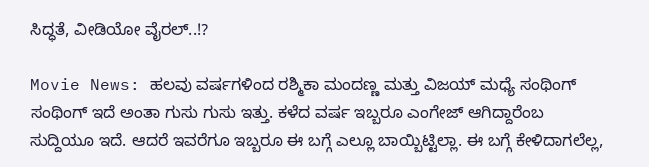ಸಿದ್ಧತೆ, ವೀಡಿಯೋ ವೈರಲ್..!?

Movie News: ಹಲವು ವರ್ಷಗಳಿಂದ ರಶ್ಮಿಕಾ ಮಂದಣ್ಣ ಮತ್ತು ವಿಜಯ್ ಮಧ್ಯೆ ಸಂಥಿಂಗ್ ಸಂಥಿಂಗ್ ಇದೆ ಅಂತಾ ಗುಸು ಗುಸು ಇತ್ತು. ಕಳೆದ ವರ್ಷ ಇಬ್ಬರೂ ಎಂಗೇಜ್ ಆಗಿದ್ದಾರೆಂಬ ಸುದ್ದಿಯೂ ಇದೆ. ಆದರೆ ಇವರೆಗೂ ಇಬ್ಬರೂ ಈ ಬಗ್ಗೆ ಎಲ್ಲೂ ಬಾಯ್ಬಿಟ್ಟಿಲ್ಲಾ. ಈ ಬಗ್ಗೆ ಕೇಳಿದಾಗಲೆಲ್ಲ,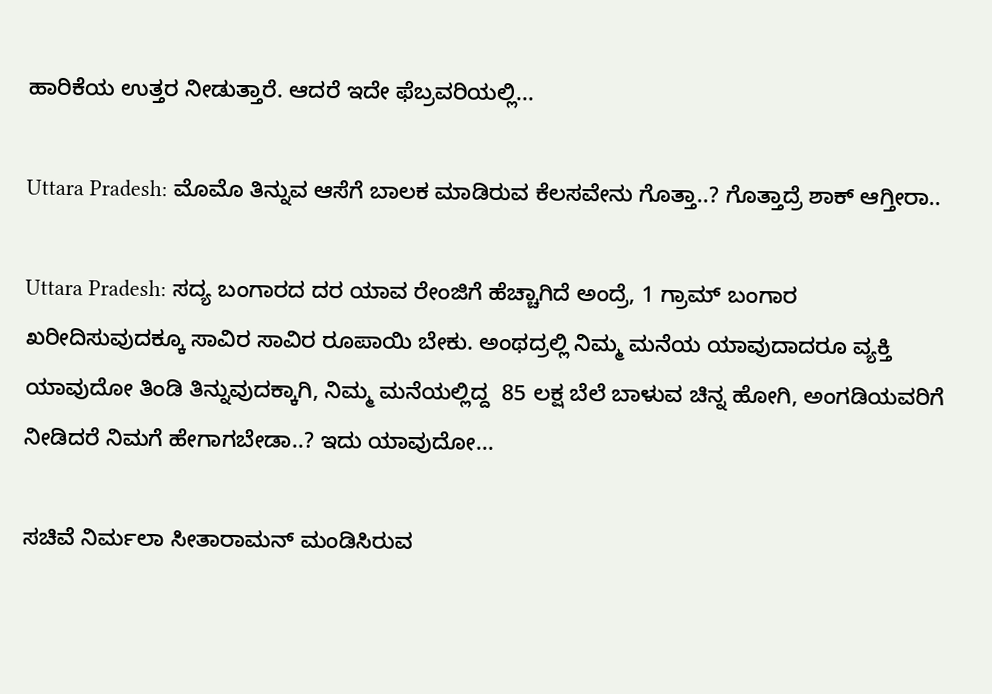ಹಾರಿಕೆಯ ಉತ್ತರ ನೀಡುತ್ತಾರೆ. ಆದರೆ ಇದೇ ಫೆಬ್ರವರಿಯಲ್ಲಿ...

Uttara Pradesh: ಮೊಮೊ ತಿನ್ನುವ ಆಸೆಗೆ ಬಾಲಕ ಮಾಡಿರುವ ಕೆಲಸವೇನು ಗೊತ್ತಾ..? ಗೊತ್ತಾದ್ರೆ ಶಾಕ್ ಆಗ್ತೀರಾ..

Uttara Pradesh: ಸದ್ಯ ಬಂಗಾರದ ದರ ಯಾವ ರೇಂಜಿಗೆ ಹೆಚ್ಚಾಗಿದೆ ಅಂದ್ರೆ, 1 ಗ್ರಾಮ್ ಬಂಗಾರ ಖರೀದಿಸುವುದಕ್ಕೂ ಸಾವಿರ ಸಾವಿರ ರೂಪಾಯಿ ಬೇಕು. ಅಂಥದ್ರಲ್ಲಿ ನಿಮ್ಮ ಮನೆಯ ಯಾವುದಾದರೂ ವ್ಯಕ್ತಿ ಯಾವುದೋ ತಿಂಡಿ ತಿನ್ನುವುದಕ್ಕಾಗಿ, ನಿಮ್ಮ ಮನೆಯಲ್ಲಿದ್ದ  85 ಲಕ್ಷ ಬೆಲೆ ಬಾಳುವ ಚಿನ್ನ ಹೋಗಿ, ಅಂಗಡಿಯವರಿಗೆ ನೀಡಿದರೆ ನಿಮಗೆ ಹೇಗಾಗಬೇಡಾ..? ಇದು ಯಾವುದೋ...

ಸಚಿವೆ ನಿರ್ಮಲಾ ಸೀತಾರಾಮನ್ ಮಂಡಿಸಿರುವ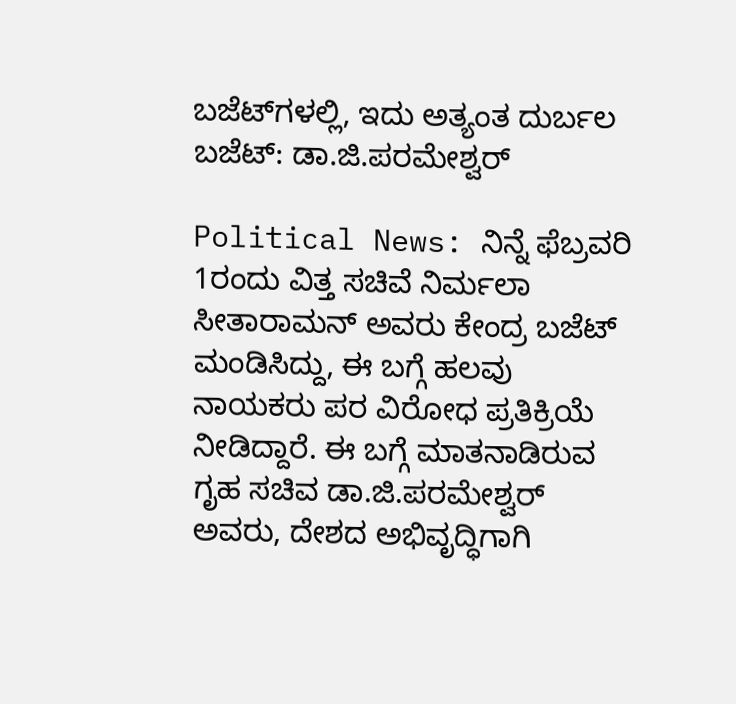ಬಜೆಟ್‌ಗಳಲ್ಲಿ, ಇದು ಅತ್ಯಂತ ದುರ್ಬಲ ಬಜೆಟ್: ಡಾ.ಜಿ.ಪರಮೇಶ್ವರ್

Political News: ನಿನ್ನೆ ಫೆಬ್ರವರಿ 1ರಂದು ವಿತ್ತ ಸಚಿವೆ ನಿರ್ಮಲಾ ಸೀತಾರಾಮನ್ ಅವರು ಕೇಂದ್ರ ಬಜೆಟ್‌ ಮಂಡಿಸಿದ್ದು, ಈ ಬಗ್ಗೆ ಹಲವು ನಾಯಕರು ಪರ ವಿರೋಧ ಪ್ರತಿಕ್ರಿಯೆ ನೀಡಿದ್ದಾರೆ. ಈ ಬಗ್ಗೆ ಮಾತನಾಡಿರುವ ಗೃಹ ಸಚಿವ ಡಾ.ಜಿ.ಪರಮೇಶ್ವರ್ ಅವರು, ದೇಶದ ಅಭಿವೃದ್ಧಿಗಾಗಿ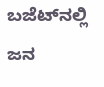ಬಜೆಟ್‌ನಲ್ಲಿ ಜನ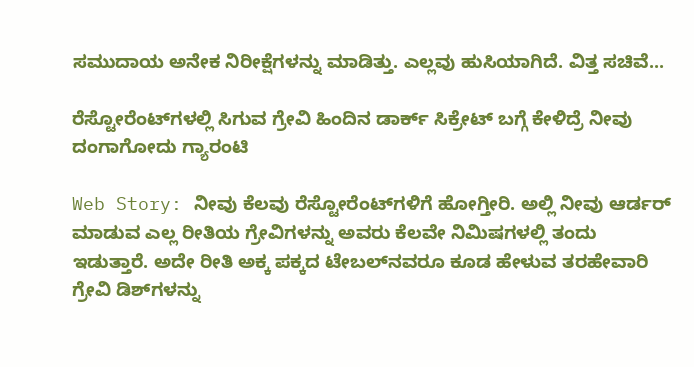ಸಮುದಾಯ ಅನೇಕ ನಿರೀಕ್ಷೆಗಳನ್ನು ಮಾಡಿತ್ತು. ಎಲ್ಲವು ಹುಸಿಯಾಗಿದೆ. ವಿತ್ತ ಸಚಿವೆ...

ರೆಸ್ಟೋರೆಂಟ್‌ಗಳಲ್ಲಿ ಸಿಗುವ ಗ್ರೇವಿ ಹಿಂದಿನ ಡಾರ್ಕ್ ಸಿಕ್ರೇಟ್ ಬಗ್ಗೆ ಕೇಳಿದ್ರೆ ನೀವು ದಂಗಾಗೋದು ಗ್ಯಾರಂಟಿ

Web Story: ನೀವು ಕೆಲವು ರೆಸ್ಟೋರೆಂಟ್‌ಗಳಿಗೆ ಹೋಗ್ತೀರಿ. ಅಲ್ಲಿ ನೀವು ಆರ್ಡರ್ ಮಾಡುವ ಎಲ್ಲ ರೀತಿಯ ಗ್ರೇವಿಗಳನ್ನು ಅವರು ಕೆಲವೇ ನಿಮಿಷಗಳಲ್ಲಿ ತಂದು ಇಡುತ್ತಾರೆ. ಅದೇ ರೀತಿ ಅಕ್ಕ ಪಕ್ಕದ ಟೇಬಲ್‌ನವರೂ ಕೂಡ ಹೇಳುವ ತರಹೇವಾರಿ ಗ್ರೇವಿ ಡಿಶ್‌ಗಳನ್ನು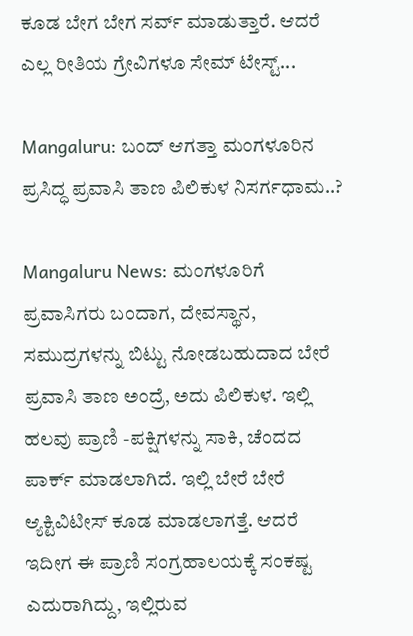ಕೂಡ ಬೇಗ ಬೇಗ ಸರ್ವ್ ಮಾಡುತ್ತಾರೆ. ಆದರೆ ಎಲ್ಲ ರೀತಿಯ ಗ್ರೇವಿಗಳೂ ಸೇಮ್ ಟೇಸ್ಟ್...

Mangaluru: ಬಂದ್ ಆಗತ್ತಾ ಮಂಗಳೂರಿನ ಪ್ರಸಿದ್ಧ ಪ್ರವಾಸಿ ತಾಣ ಪಿಲಿಕುಳ ನಿಸರ್ಗಧಾಮ..?

Mangaluru News: ಮಂಗಳೂರಿಗೆ ಪ್ರವಾಸಿಗರು ಬಂದಾಗ, ದೇವಸ್ಥಾನ, ಸಮುದ್ರಗಳನ್ನು ಬಿಟ್ಟು ನೋಡಬಹುದಾದ ಬೇರೆ ಪ್ರವಾಸಿ ತಾಣ ಅಂದ್ರೆ, ಅದು ಪಿಲಿಕುಳ. ಇಲ್ಲಿ ಹಲವು ಪ್ರಾಣಿ -ಪಕ್ಷಿಗಳನ್ನು ಸಾಕಿ, ಚೆಂದದ ಪಾರ್ಕ್ ಮಾಡಲಾಗಿದೆ. ಇಲ್ಲಿ ಬೇರೆ ಬೇರೆ ಆ್ಯಕ್ಟಿವಿಟೀಸ್ ಕೂಡ ಮಾಡಲಾಗತ್ತೆ. ಆದರೆ ಇದೀಗ ಈ ಪ್ರಾಣಿ ಸಂಗ್ರಹಾಲಯಕ್ಕೆ ಸಂಕಷ್ಟ ಎದುರಾಗಿದ್ದು, ಇಲ್ಲಿರುವ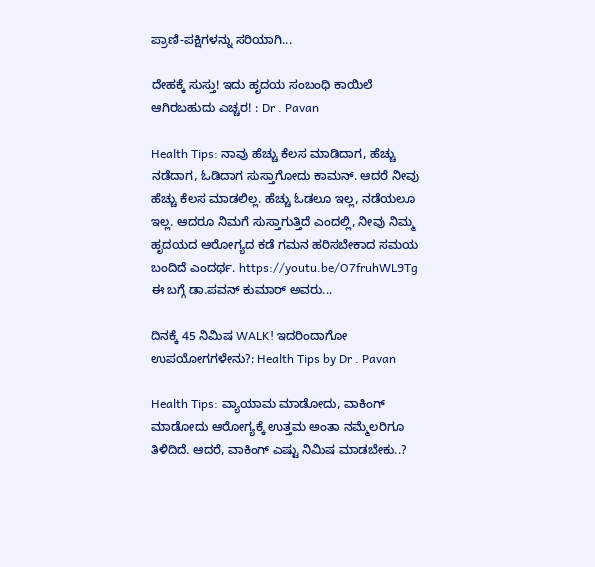ಪ್ರಾಣಿ-ಪಕ್ಷಿಗಳನ್ನು ಸರಿಯಾಗಿ...

ದೇಹಕ್ಕೆ ಸುಸ್ತು! ಇದು ಹೃದಯ ಸಂಬಂಧಿ ಕಾಯಿಲೆ ಆಗಿರಬಹುದು ಎಚ್ಚರ! : Dr . Pavan

Health Tips: ನಾವು ಹೆಚ್ಚು ಕೆಲಸ ಮಾಡಿದಾಗ, ಹೆಚ್ಚು ನಡೆದಾಗ, ಓಡಿದಾಗ ಸುಸ್ತಾಗೋದು ಕಾಮನ್. ಆದರೆ ನೀವು ಹೆಚ್ಚು ಕೆಲಸ ಮಾಡಲಿಲ್ಲ. ಹೆಚ್ಚು ಓಡಲೂ ಇಲ್ಲ, ನಡೆಯಲೂ ಇಲ್ಲ. ಆದರೂ ನಿಮಗೆ ಸುಸ್ತಾಗುತ್ತಿದೆ ಎಂದಲ್ಲಿ, ನೀವು ನಿಮ್ಮ ಹೃದಯದ ಆರೋಗ್ಯದ ಕಡೆ ಗಮನ ಹರಿಸಬೇಕಾದ ಸಮಯ ಬಂದಿದೆ ಎಂದರ್ಥ. https://youtu.be/O7fruhWL9Tg ಈ ಬಗ್ಗೆ ಡಾ.ಪವನ್ ಕುಮಾರ್ ಅವರು...

ದಿನಕ್ಕೆ 45 ನಿಮಿಷ WALK! ಇದರಿಂದಾಗೋ ಉಪಯೋಗಗಳೇನು?: Health Tips by Dr . Pavan

Health Tips: ವ್ಯಾಯಾಮ ಮಾಡೋದು, ವಾಕಿಂಗ್ ಮಾಡೋದು ಆರೋಗ್ಯಕ್ಕೆ ಉತ್ತಮ ಅಂತಾ ನಮ್ಮೆಲರಿಗೂ ತಿಳಿದಿದೆ. ಆದರೆ, ವಾಕಿಂಗ್ ಎಷ್ಟು ನಿಮಿಷ ಮಾಡಬೇಕು..?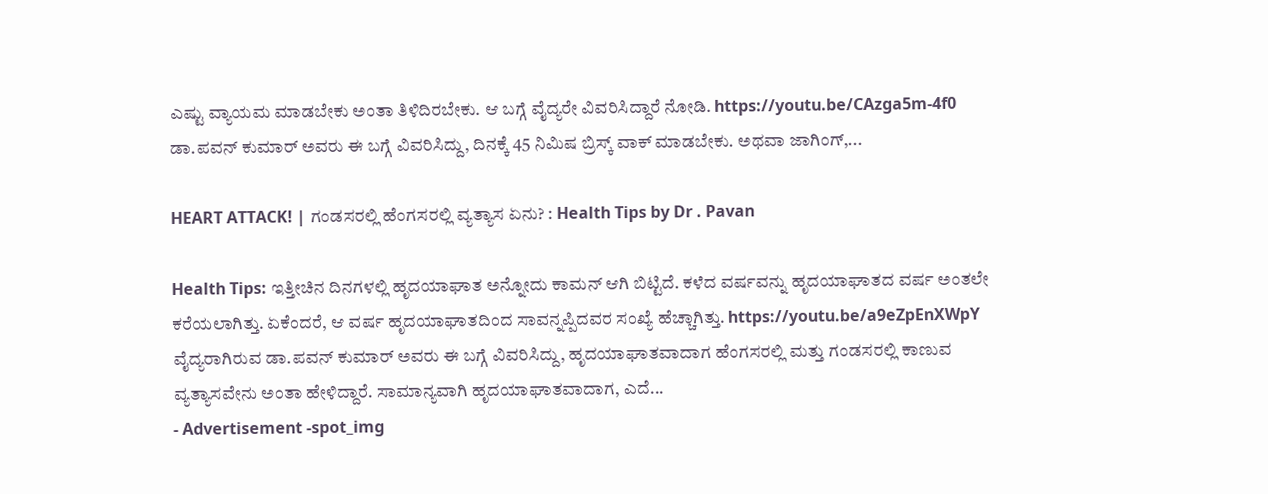ಎಷ್ಟು ವ್ಯಾಯಮ ಮಾಡಬೇಕು ಅಂತಾ ತಿಳಿದಿರಬೇಕು. ಆ ಬಗ್ಗೆ ವೈದ್ಯರೇ ವಿವರಿಸಿದ್ದಾರೆ ನೋಡಿ. https://youtu.be/CAzga5m-4f0 ಡಾ.ಪವನ್ ಕುಮಾರ್ ಅವರು ಈ ಬಗ್ಗೆ ವಿವರಿಸಿದ್ದು, ದಿನಕ್ಕೆ 45 ನಿಮಿಷ ಬ್ರಿಸ್ಕ್ ವಾಕ್ ಮಾಡಬೇಕು. ಅಥವಾ ಜಾಗಿಂಗ್,...

HEART ATTACK! | ಗಂಡಸರಲ್ಲಿ ಹೆಂಗಸರಲ್ಲಿ ವ್ಯತ್ಯಾಸ ಏನು? : Health Tips by Dr . Pavan

Health Tips: ಇತ್ತೀಚಿನ ದಿನಗಳಲ್ಲಿ ಹೃದಯಾಘಾತ ಅನ್ನೋದು ಕಾಮನ್ ಆಗಿ ಬಿಟ್ಟಿದೆ. ಕಳೆದ ವರ್ಷವನ್ನು ಹೃದಯಾಘಾತದ ವರ್ಷ ಅಂತಲೇ ಕರೆಯಲಾಗಿತ್ತು. ಏಕೆಂದರೆ, ಆ ವರ್ಷ ಹೃದಯಾಘಾತದಿಂದ ಸಾವನ್ನಪ್ಪಿದವರ ಸಂಖ್ಯೆ ಹೆಚ್ಚಾಗಿತ್ತು. https://youtu.be/a9eZpEnXWpY ವೈದ್ಯರಾಗಿರುವ ಡಾ.ಪವನ್ ಕುಮಾರ್ ಅವರು ಈ ಬಗ್ಗೆ ವಿವರಿಸಿದ್ದು, ಹೃದಯಾಘಾತವಾದಾಗ ಹೆಂಗಸರಲ್ಲಿ ಮತ್ತು ಗಂಡಸರಲ್ಲಿ ಕಾಣುವ ವ್ಯತ್ಯಾಸವೇನು ಅಂತಾ ಹೇಳಿದ್ದಾರೆ. ಸಾಮಾನ್ಯವಾಗಿ ಹೃದಯಾಘಾತವಾದಾಗ, ಎದೆ...
- Advertisement -spot_img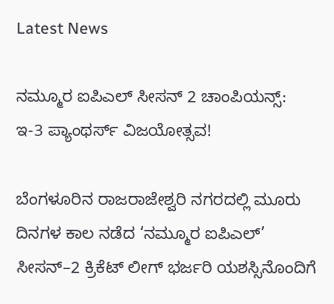Latest News

ನಮ್ಮೂರ ಐಪಿಎಲ್ ಸೀಸನ್ 2 ಚಾಂಪಿಯನ್ಸ್: ಇ-3 ಪ್ಯಾಂಥರ್ಸ್ ವಿಜಯೋತ್ಸವ!

ಬೆಂಗಳೂರಿನ ರಾಜರಾಜೇಶ್ವರಿ ನಗರದಲ್ಲಿ ಮೂರು ದಿನಗಳ ಕಾಲ ನಡೆದ ‘ನಮ್ಮೂರ ಐಪಿಎಲ್’ ಸೀಸನ್–2 ಕ್ರಿಕೆಟ್ ಲೀಗ್ ಭರ್ಜರಿ ಯಶಸ್ಸಿನೊಂದಿಗೆ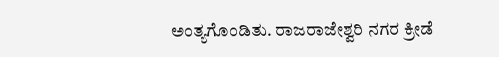ಅಂತ್ಯಗೊಂಡಿತು. ರಾಜರಾಜೇಶ್ವರಿ ನಗರ ಕ್ರೀಡೆ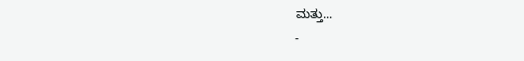ಮತ್ತು...
-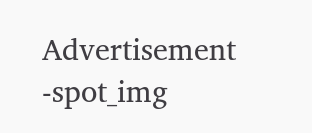Advertisement -spot_img